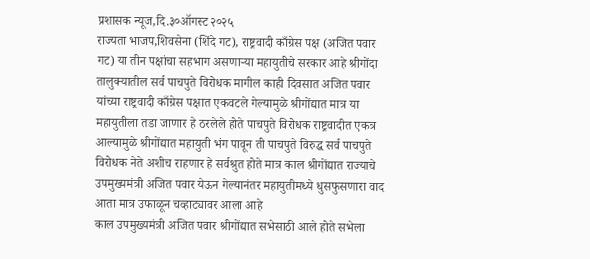प्रशासक न्यूज,दि.३०ऑगस्ट २०२५
राज्यता भाजप,शिवसेना (शिंदे गट), राष्ट्रवादी काँग्रेस पक्ष (अजित पवार गट) या तीन पक्षांचा सहभाग असणाऱ्या महायुतीचे सरकार आहे श्रीगोंदा तालुक्यातील सर्व पाचपुते विरोधक मागील काही दिवसात अजित पवार यांच्या राष्ट्रवादी काँग्रेस पक्षात एकवटले गेल्यामुळे श्रीगोंद्यात मात्र या महायुतीला तडा जाणार हे ठरलेले होते पाचपुते विरोधक राष्ट्रवादीत एकत्र आल्यामुळे श्रीगोंद्यात महायुती भंग पावून ती पाचपुते विरुद्ध सर्व पाचपुते विरोधक नेते अशीच राहणार हे सर्वश्रुत होते मात्र काल श्रीगोंद्यात राज्याचे उपमुख्यमंत्री अजित पवार येऊन गेल्यानंतर महायुतीमध्ये धुसफुसणारा वाद आता मात्र उफाळून चव्हाट्यावर आला आहे
काल उपमुख्यमंत्री अजित पवार श्रीगोंद्यात सभेसाठी आले होते सभेला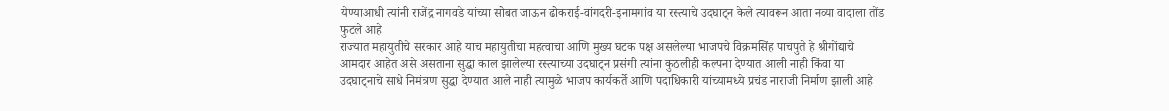येण्याआधी त्यांनी राजेंद्र नागवडे यांच्या सोबत जाऊन ढोकराई-वांगदरी-इनामगांव या रस्त्याचे उदघाट्न केले त्यावरून आता नव्या वादाला तोंड फुटले आहे
राज्यात महायुतीचे सरकार आहे याच महायुतीचा महत्वाचा आणि मुख्य घटक पक्ष असलेल्या भाजपचे विक्रमसिंह पाचपुते हे श्रीगोंद्याचे आमदार आहेत असे असताना सुद्धा काल झालेल्या रस्त्याच्या उदघाट्न प्रसंगी त्यांना कुठलीही कल्पना देण्यात आली नाही किंवा या उदघाट्नाचे साधे निमंत्रण सुद्धा देण्यात आले नाही त्यामुळे भाजप कार्यकर्ते आणि पदाधिकारी यांच्यामध्ये प्रचंड नाराजी निर्माण झाली आहे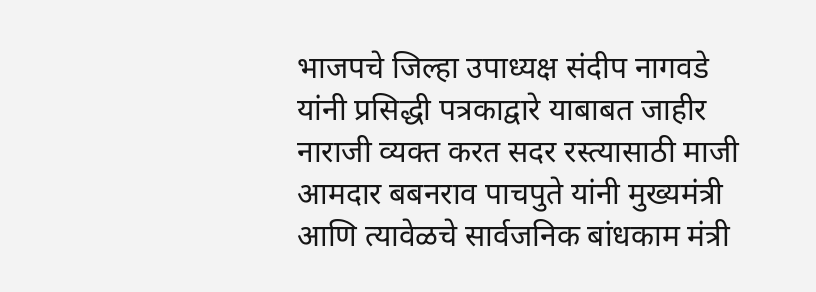भाजपचे जिल्हा उपाध्यक्ष संदीप नागवडे यांनी प्रसिद्धी पत्रकाद्वारे याबाबत जाहीर नाराजी व्यक्त करत सदर रस्त्यासाठी माजी आमदार बबनराव पाचपुते यांनी मुख्यमंत्री आणि त्यावेळचे सार्वजनिक बांधकाम मंत्री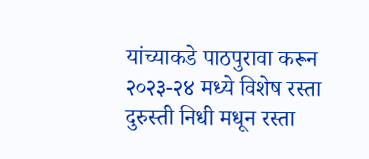यांच्याकडे पाठपुरावा करून २०२३-२४ मध्ये विशेष रस्ता दुरुस्ती निधी मधून रस्ता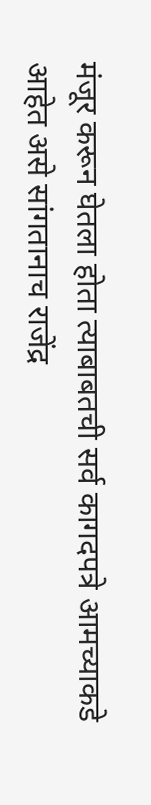मंजूर करून घेतला होता त्याबाबतची सर्व कागदपत्रे आमच्याकडे आहेत असे सांगतानाच राजेंद्र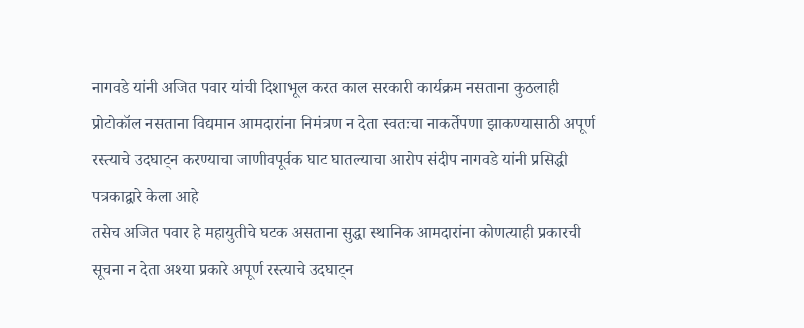नागवडे यांनी अजित पवार यांची दिशाभूल करत काल सरकारी कार्यक्रम नसताना कुठलाही प्रोटोकॉल नसताना विद्यमान आमदारांना निमंत्रण न देता स्वतःचा नाकर्तेपणा झाकण्यासाठी अपूर्ण रस्त्याचे उदघाट्न करण्याचा जाणीवपूर्वक घाट घातल्याचा आरोप संदीप नागवडे यांनी प्रसिद्धी पत्रकाद्वारे केला आहे
तसेच अजित पवार हे महायुतीचे घटक असताना सुद्धा स्थानिक आमदारांना कोणत्याही प्रकारची सूचना न देता अश्या प्रकारे अपूर्ण रस्त्याचे उदघाट्न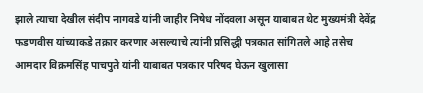झाले त्याचा देखील संदीप नागवडे यांनी जाहीर निषेध नोंदवला असून याबाबत थेट मुख्यमंत्री देवेंद्र फडणवीस यांच्याकडे तक्रार करणार असल्याचे त्यांनी प्रसिद्धी पत्रकात सांगितले आहे तसेच आमदार विक्रमसिंह पाचपुते यांनी याबाबत पत्रकार परिषद घेऊन खुलासा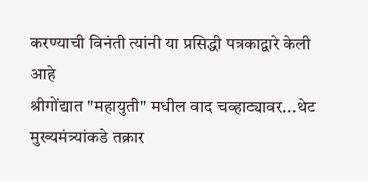करण्याची विनंती त्यांनी या प्रसिद्धी पत्रकाद्वारे केली आहे
श्रीगोंद्यात "महायुती" मधील वाद चव्हाट्यावर...थेट मुख्यमंत्र्यांकडे तक्रार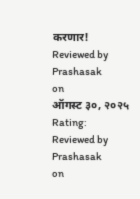करणार!
Reviewed by Prashasak
on
ऑगस्ट ३०, २०२५
Rating:
Reviewed by Prashasak
on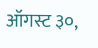ऑगस्ट ३०,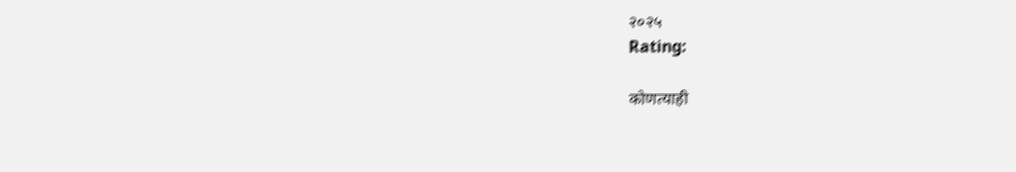२०२५
Rating:

कोणत्याही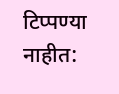टिप्पण्या नाहीत: